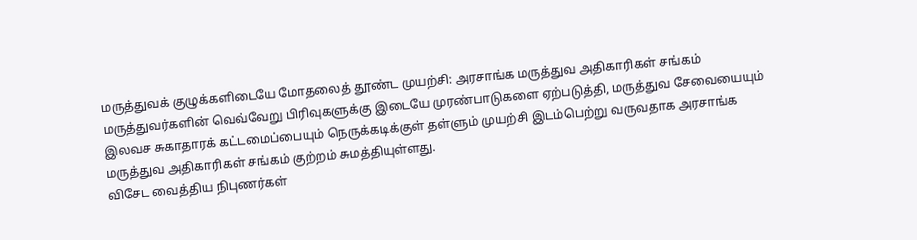மருத்துவக் குழுக்களிடையே மோதலைத் தூண்ட முயற்சி: அரசாங்க மருத்துவ அதிகாரிகள் சங்கம்
மருத்துவர்களின் வெவ்வேறு பிரிவுகளுக்கு இடையே முரண்பாடுகளை ஏற்படுத்தி, மருத்துவ சேவையையும் இலவச சுகாதாரக் கட்டமைப்பையும் நெருக்கடிக்குள் தள்ளும் முயற்சி இடம்பெற்று வருவதாக அரசாங்க மருத்துவ அதிகாரிகள் சங்கம் குற்றம் சுமத்தியுள்ளது.
விசேட வைத்திய நிபுணர்கள்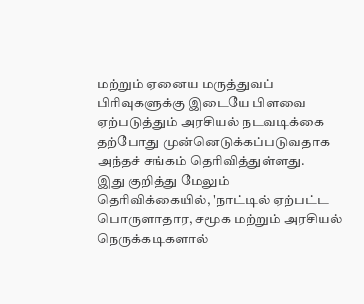மற்றும் ஏனைய மருத்துவப் பிரிவுகளுக்கு இடையே பிளவை ஏற்படுத்தும் அரசியல் நடவடிக்கை தற்போது முன்னெடுக்கப்படுவதாக அந்தச் சங்கம் தெரிவித்துள்ளது.
இது குறித்து மேலும் தெரிவிக்கையில், 'நாட்டில் ஏற்பட்ட பொருளாதார, சமூக மற்றும் அரசியல் நெருக்கடிகளால்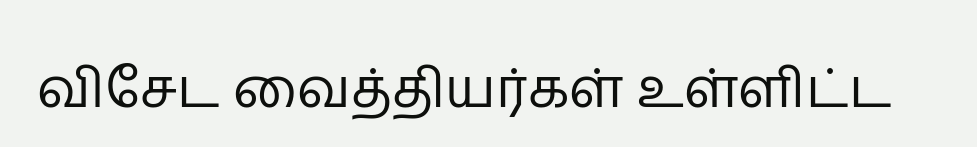விசேட வைத்தியர்கள் உள்ளிட்ட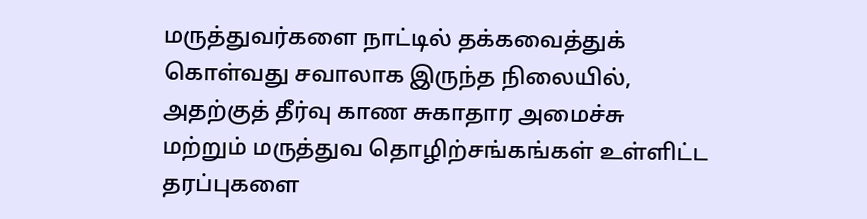மருத்துவர்களை நாட்டில் தக்கவைத்துக் கொள்வது சவாலாக இருந்த நிலையில், அதற்குத் தீர்வு காண சுகாதார அமைச்சு மற்றும் மருத்துவ தொழிற்சங்கங்கள் உள்ளிட்ட தரப்புகளை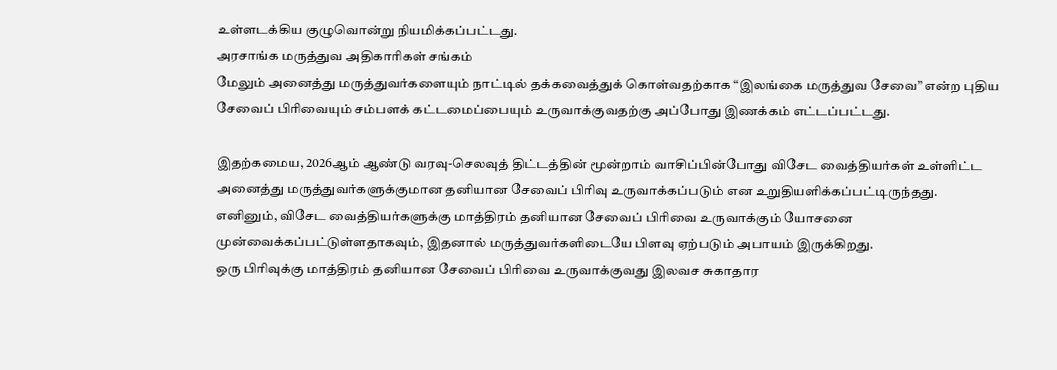உள்ளடக்கிய குழுவொன்று நியமிக்கப்பட்டது.
அரசாங்க மருத்துவ அதிகாரிகள் சங்கம்
மேலும் அனைத்து மருத்துவர்களையும் நாட்டில் தக்கவைத்துக் கொள்வதற்காக “இலங்கை மருத்துவ சேவை” என்ற புதிய சேவைப் பிரிவையும் சம்பளக் கட்டமைப்பையும் உருவாக்குவதற்கு அப்போது இணக்கம் எட்டப்பட்டது.

இதற்கமைய, 2026ஆம் ஆண்டு வரவு-செலவுத் திட்டத்தின் மூன்றாம் வாசிப்பின்போது விசேட வைத்தியர்கள் உள்ளிட்ட அனைத்து மருத்துவர்களுக்குமான தனியான சேவைப் பிரிவு உருவாக்கப்படும் என உறுதியளிக்கப்பட்டிருந்தது.
எனினும், விசேட வைத்தியர்களுக்கு மாத்திரம் தனியான சேவைப் பிரிவை உருவாக்கும் யோசனை முன்வைக்கப்பட்டுள்ளதாகவும், இதனால் மருத்துவர்களிடையே பிளவு ஏற்படும் அபாயம் இருக்கிறது.
ஒரு பிரிவுக்கு மாத்திரம் தனியான சேவைப் பிரிவை உருவாக்குவது இலவச சுகாதார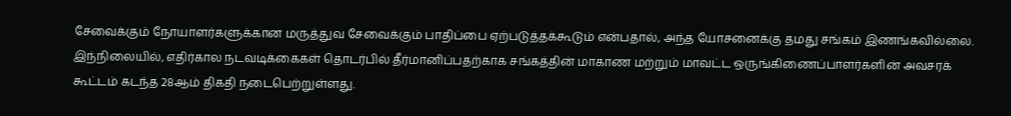சேவைக்கும் நோயாளர்களுக்கான மருத்துவ சேவைக்கும் பாதிப்பை ஏற்படுத்தக்கூடும் என்பதால், அந்த யோசனைக்கு தமது சங்கம் இணங்கவில்லை.
இந்நிலையில், எதிர்கால நடவடிக்கைகள் தொடர்பில் தீர்மானிப்பதற்காக சங்கத்தின் மாகாண மற்றும் மாவட்ட ஒருங்கிணைப்பாளர்களின் அவசரக் கூட்டம் கடந்த 28ஆம் திகதி நடைபெற்றுள்ளது.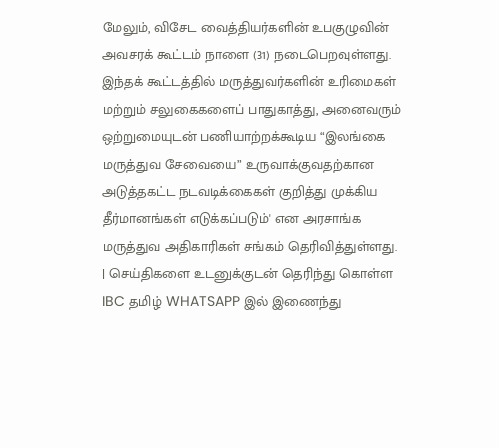மேலும், விசேட வைத்தியர்களின் உபகுழுவின் அவசரக் கூட்டம் நாளை (31) நடைபெறவுள்ளது.
இந்தக் கூட்டத்தில் மருத்துவர்களின் உரிமைகள் மற்றும் சலுகைகளைப் பாதுகாத்து, அனைவரும் ஒற்றுமையுடன் பணியாற்றக்கூடிய “இலங்கை மருத்துவ சேவையை” உருவாக்குவதற்கான அடுத்தகட்ட நடவடிக்கைகள் குறித்து முக்கிய தீர்மானங்கள் எடுக்கப்படும்' என அரசாங்க மருத்துவ அதிகாரிகள் சங்கம் தெரிவித்துள்ளது.
| செய்திகளை உடனுக்குடன் தெரிந்து கொள்ள IBC தமிழ் WHATSAPP இல் இணைந்து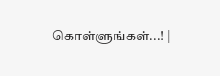கொள்ளுங்கள்...! |